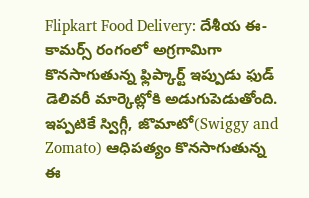Flipkart Food Delivery: దేశీయ ఈ-కామర్స్ రంగంలో అగ్రగామిగా కొనసాగుతున్న ఫ్లిప్కార్ట్ ఇప్పుడు ఫుడ్ డెలివరీ మార్కెట్లోకి అడుగుపెడుతోంది. ఇప్పటికే స్విగ్గీ, జొమాటో(Swiggy and Zomato) ఆధిపత్యం కొనసాగుతున్న ఈ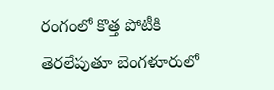రంగంలో కొత్త పోటీకి తెరలేపుతూ బెంగళూరులో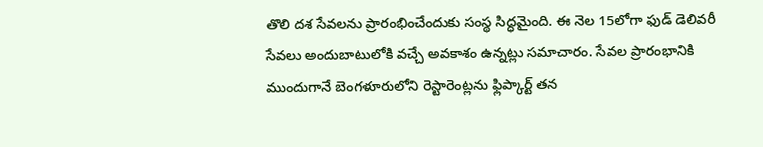తొలి దశ సేవలను ప్రారంభించేందుకు సంస్థ సిద్ధమైంది. ఈ నెల 15లోగా ఫుడ్ డెలివరీ సేవలు అందుబాటులోకి వచ్చే అవకాశం ఉన్నట్లు సమాచారం. సేవల ప్రారంభానికి ముందుగానే బెంగళూరులోని రెస్టారెంట్లను ఫ్లిప్కార్ట్ తన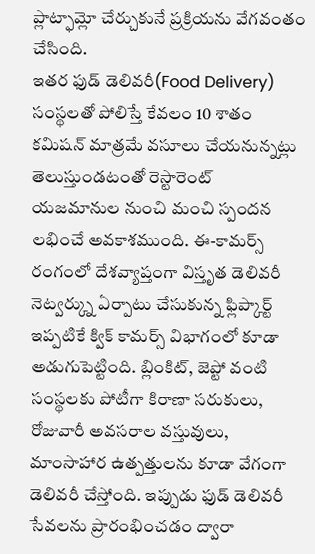ప్లాట్ఫామ్లో చేర్చుకునే ప్రక్రియను వేగవంతం చేసింది.
ఇతర ఫుడ్ డెలివరీ(Food Delivery) సంస్థలతో పోలిస్తే కేవలం 10 శాతం కమిషన్ మాత్రమే వసూలు చేయనున్నట్లు తెలుస్తుండటంతో రెస్టారెంట్ యజమానుల నుంచి మంచి స్పందన లభించే అవకాశముంది. ఈ-కామర్స్ రంగంలో దేశవ్యాప్తంగా విస్తృత డెలివరీ నెట్వర్క్ను ఏర్పాటు చేసుకున్న ఫ్లిప్కార్ట్ ఇప్పటికే క్విక్ కామర్స్ విభాగంలో కూడా అడుగుపెట్టింది. బ్లింకిట్, జెప్టో వంటి సంస్థలకు పోటీగా కిరాణా సరుకులు, రోజువారీ అవసరాల వస్తువులు, మాంసాహార ఉత్పత్తులను కూడా వేగంగా డెలివరీ చేస్తోంది. ఇప్పుడు ఫుడ్ డెలివరీ సేవలను ప్రారంభించడం ద్వారా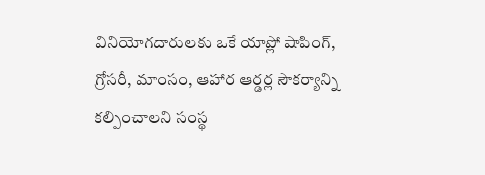వినియోగదారులకు ఒకే యాప్లో షాపింగ్, గ్రోసరీ, మాంసం, ఆహార ఆర్డర్ల సౌకర్యాన్ని కల్పించాలని సంస్థ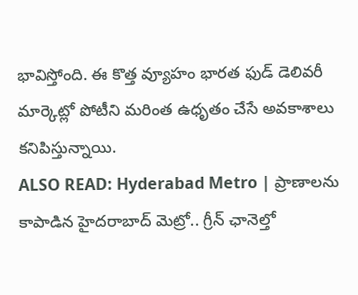భావిస్తోంది. ఈ కొత్త వ్యూహం భారత ఫుడ్ డెలివరీ మార్కెట్లో పోటీని మరింత ఉధృతం చేసే అవకాశాలు కనిపిస్తున్నాయి.
ALSO READ: Hyderabad Metro | ప్రాణాలను కాపాడిన హైదరాబాద్ మెట్రో.. గ్రీన్ ఛానెల్తో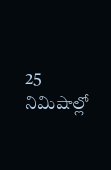25 నిమిషాల్లో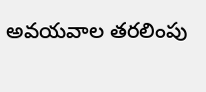అవయవాల తరలింపు